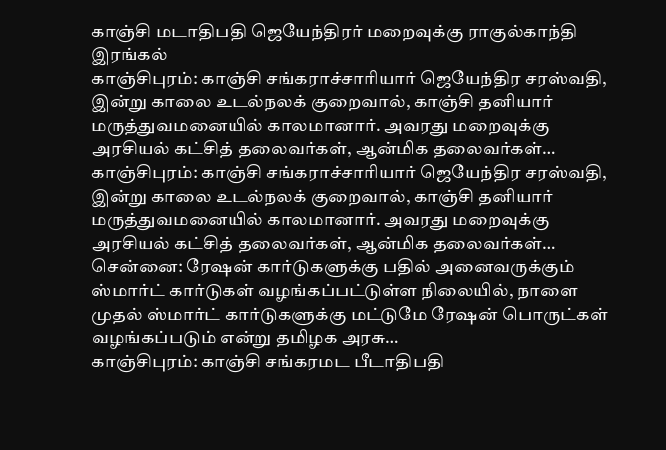காஞ்சி மடாதிபதி ஜெயேந்திரர் மறைவுக்கு ராகுல்காந்தி இரங்கல்
காஞ்சிபுரம்: காஞ்சி சங்கராச்சாரியார் ஜெயேந்திர சரஸ்வதி, இன்று காலை உடல்நலக் குறைவால், காஞ்சி தனியார் மருத்துவமனையில் காலமானார். அவரது மறைவுக்கு அரசியல் கட்சித் தலைவர்கள், ஆன்மிக தலைவர்கள்…
காஞ்சிபுரம்: காஞ்சி சங்கராச்சாரியார் ஜெயேந்திர சரஸ்வதி, இன்று காலை உடல்நலக் குறைவால், காஞ்சி தனியார் மருத்துவமனையில் காலமானார். அவரது மறைவுக்கு அரசியல் கட்சித் தலைவர்கள், ஆன்மிக தலைவர்கள்…
சென்னை: ரேஷன் கார்டுகளுக்கு பதில் அனைவருக்கும் ஸ்மார்ட் கார்டுகள் வழங்கப்பட்டுள்ள நிலையில், நாளை முதல் ஸ்மார்ட் கார்டுகளுக்கு மட்டுமே ரேஷன் பொருட்கள் வழங்கப்படும் என்று தமிழக அரசு…
காஞ்சிபுரம்: காஞ்சி சங்கரமட பீடாதிபதி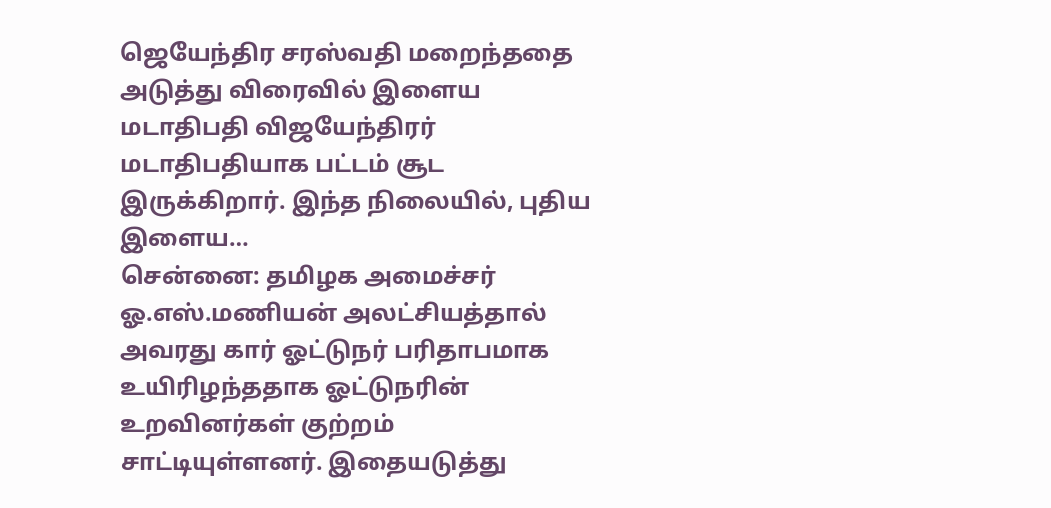ஜெயேந்திர சரஸ்வதி மறைந்ததை அடுத்து விரைவில் இளைய மடாதிபதி விஜயேந்திரர் மடாதிபதியாக பட்டம் சூட இருக்கிறார். இந்த நிலையில், புதிய இளைய…
சென்னை: தமிழக அமைச்சர் ஓ.எஸ்.மணியன் அலட்சியத்தால் அவரது கார் ஓட்டுநர் பரிதாபமாக உயிரிழந்ததாக ஓட்டுநரின் உறவினர்கள் குற்றம் சாட்டியுள்ளனர். இதையடுத்து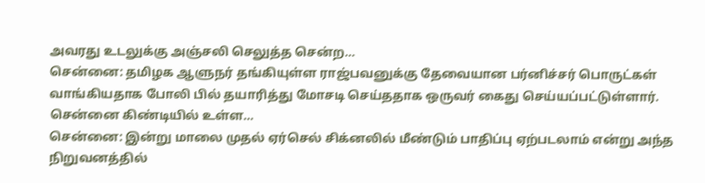அவரது உடலுக்கு அஞ்சலி செலுத்த சென்ற…
சென்னை: தமிழக ஆளுநர் தங்கியுள்ள ராஜ்பவனுக்கு தேவையான பர்னிச்சர் பொருட்கள் வாங்கியதாக போலி பில் தயாரித்து மோசடி செய்ததாக ஒருவர் கைது செய்யப்பட்டுள்ளார். சென்னை கிண்டியில் உள்ள…
சென்னை: இன்று மாலை முதல் ஏர்செல் சிக்னலில் மீண்டும் பாதிப்பு ஏற்படலாம் என்று அந்த நிறுவனத்தில்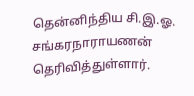தென்னிந்திய சி.இ.ஓ. சங்கரநாராயணன் தெரிவித்துள்ளார்.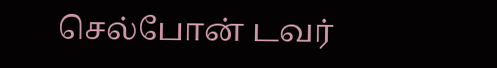செல்போன் டவர்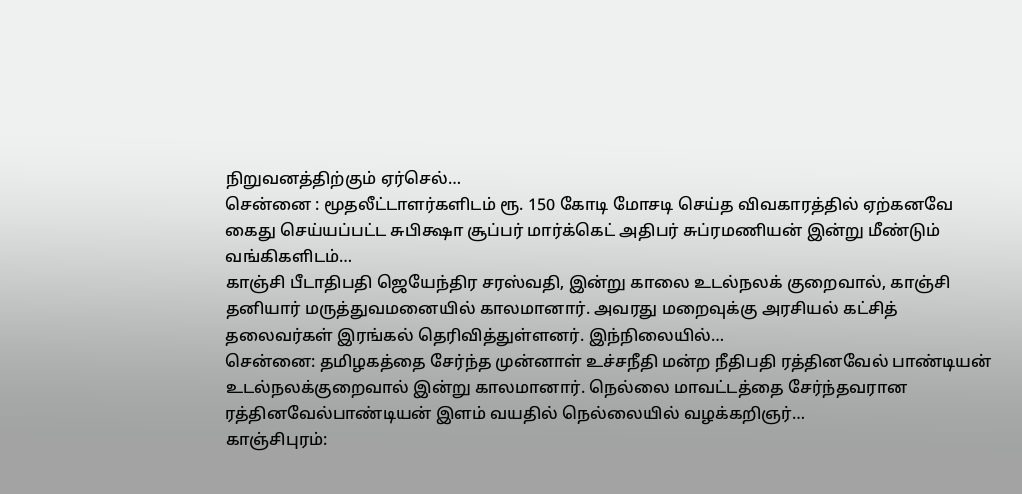நிறுவனத்திற்கும் ஏர்செல்…
சென்னை : மூதலீட்டாளர்களிடம் ரூ. 150 கோடி மோசடி செய்த விவகாரத்தில் ஏற்கனவே கைது செய்யப்பட்ட சுபிக்ஷா சூப்பர் மார்க்கெட் அதிபர் சுப்ரமணியன் இன்று மீண்டும் வங்கிகளிடம்…
காஞ்சி பீடாதிபதி ஜெயேந்திர சரஸ்வதி, இன்று காலை உடல்நலக் குறைவால், காஞ்சி தனியார் மருத்துவமனையில் காலமானார். அவரது மறைவுக்கு அரசியல் கட்சித் தலைவர்கள் இரங்கல் தெரிவித்துள்ளனர். இந்நிலையில்…
சென்னை: தமிழகத்தை சேர்ந்த முன்னாள் உச்சநீதி மன்ற நீதிபதி ரத்தினவேல் பாண்டியன் உடல்நலக்குறைவால் இன்று காலமானார். நெல்லை மாவட்டத்தை சேர்ந்தவரான ரத்தினவேல்பாண்டியன் இளம் வயதில் நெல்லையில் வழக்கறிஞர்…
காஞ்சிபுரம்: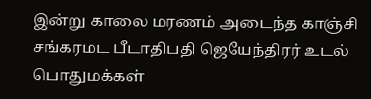இன்று காலை மரணம் அடைந்த காஞ்சி சங்கரமட பீடாதிபதி ஜெயேந்திரர் உடல் பொதுமக்கள்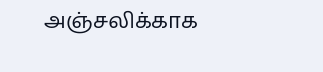அஞ்சலிக்காக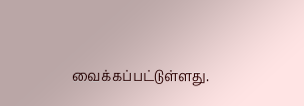வைக்கப்பட்டுள்ளது.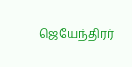ஜெயேந்திரர்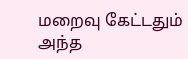மறைவு கேட்டதும் அந்த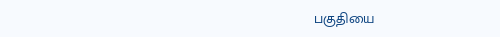பகுதியை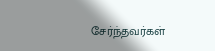சேர்ந்தவர்கள்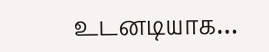உடனடியாக…